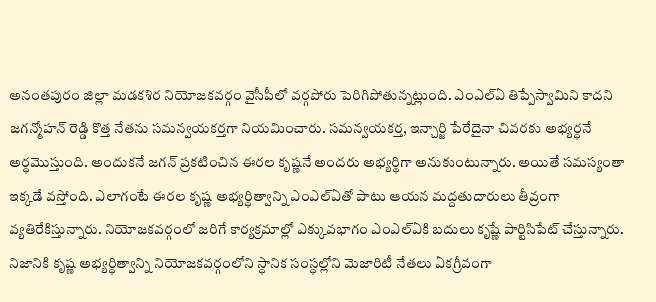అనంతపురం జిల్లా మడకశిర నియోజకవర్గం వైసీపీలో వర్గపోరు పెరిగిపోతున్నట్లుంది. ఎంఎల్ఏ తిప్పేస్వామిని కాదని జగన్మోహన్ రెడ్డి కొత్త నేతను సమన్వయకర్తగా నియమించారు. సమన్వయకర్త, ఇన్చార్జి పేరేదైనా చివరకు అభ్యర్ధనే అర్ధమొస్తుంది. అందుకనే జగన్ ప్రకటించిన ఈరల కృష్ణనే అందరు అభ్యర్థిగా అనుకుంటున్నారు. అయితే సమస్యంతా ఇక్కడే వస్తోంది. ఎలాగంటే ఈరల కృష్ణ అభ్యర్ధిత్వాన్ని ఎంఎల్ఏతో పాటు ఆయన మద్దతుదారులు తీవ్రంగా వ్యతిరేకిస్తున్నారు. నియోజకవర్గంలో జరిగే కార్యక్రమాల్లో ఎక్కువభాగం ఎంఎల్ఏకి బదులు కృష్ణే పార్టిసిపేట్ చేస్తున్నారు.
నిజానికి కృష్ణ అభ్యర్ధిత్వాన్ని నియోజకవర్గంలోని స్ధానిక సంస్ధల్లోని మెజారిటీ నేతలు ఏకగ్రీవంగా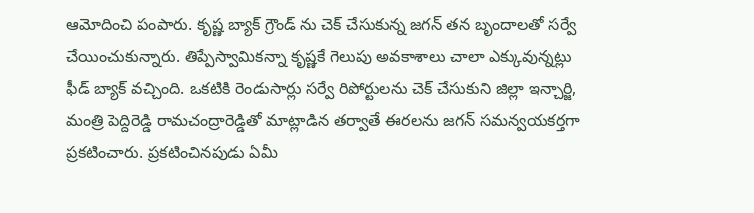ఆమోదించి పంపారు. కృష్ణ బ్యాక్ గ్రౌండ్ ను చెక్ చేసుకున్న జగన్ తన బృందాలతో సర్వే చేయించుకున్నారు. తిప్పేస్వామికన్నా కృష్ణకే గెలుపు అవకాశాలు చాలా ఎక్కువున్నట్లు ఫీడ్ బ్యాక్ వచ్చింది. ఒకటికి రెండుసార్లు సర్వే రిపోర్టులను చెక్ చేసుకుని జిల్లా ఇన్చార్జి, మంత్రి పెద్దిరెడ్డి రామచంద్రారెడ్డితో మాట్లాడిన తర్వాతే ఈరలను జగన్ సమన్వయకర్తగా ప్రకటించారు. ప్రకటించినపుడు ఏమీ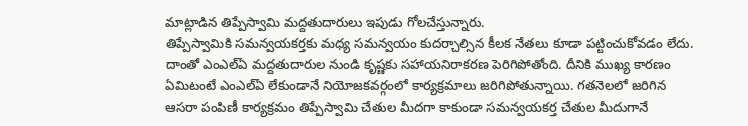మాట్లాడిన తిప్పేస్వామి మద్దతుదారులు ఇపుడు గోలచేస్తున్నారు.
తిప్పేస్వామికి సమన్వయకర్తకు మధ్య సమన్వయం కుదర్చాల్సిన కీలక నేతలు కూడా పట్టించుకోవడం లేదు. దాంతో ఎంఎల్ఏ మద్దతుదారుల నుండి కృష్ణకు సహాయనిరాకరణ పెరిగిపోతోంది. దీనికి ముఖ్య కారణం ఏమిటంటే ఎంఎల్ఏ లేకుండానే నియోజకవర్గంలో కార్యక్రమాలు జరిగిపోతున్నాయి. గతనెలలో జరిగిన ఆసరా పంపిణీ కార్యక్రమం తిప్పేస్వామి చేతుల మీదగా కాకుండా సమన్వయకర్త చేతుల మీదుగానే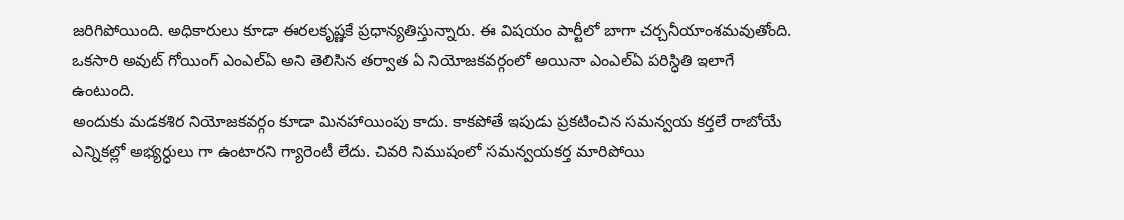జరిగిపోయింది. అధికారులు కూడా ఈరలకృష్ణకే ప్రధాన్యతిస్తున్నారు. ఈ విషయం పార్టీలో బాగా చర్చనీయాంశమవుతోంది. ఒకసారి అవుట్ గోయింగ్ ఎంఎల్ఏ అని తెలిసిన తర్వాత ఏ నియోజకవర్గంలో అయినా ఎంఎల్ఏ పరిస్ధితి ఇలాగే ఉంటుంది.
అందుకు మడకశిర నియోజకవర్గం కూడా మినహాయింపు కాదు. కాకపోతే ఇపుడు ప్రకటించిన సమన్వయ కర్తలే రాబోయే ఎన్నికల్లో అభ్యర్ధులు గా ఉంటారని గ్యారెంటీ లేదు. చివరి నిముషంలో సమన్వయకర్త మారిపోయి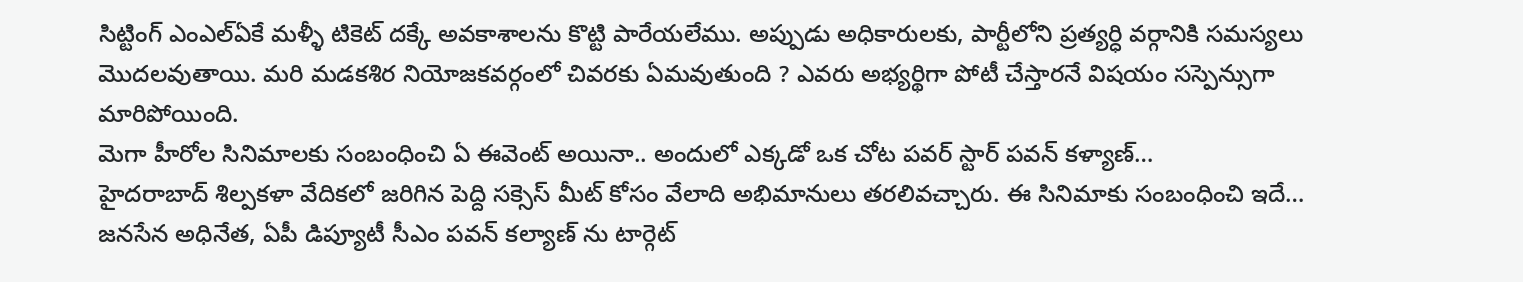సిట్టింగ్ ఎంఎల్ఏకే మళ్ళీ టికెట్ దక్కే అవకాశాలను కొట్టి పారేయలేము. అప్పుడు అధికారులకు, పార్టీలోని ప్రత్యర్ధి వర్గానికి సమస్యలు మొదలవుతాయి. మరి మడకశిర నియోజకవర్గంలో చివరకు ఏమవుతుంది ? ఎవరు అభ్యర్థిగా పోటీ చేస్తారనే విషయం సస్పెన్సుగా మారిపోయింది.
మెగా హీరోల సినిమాలకు సంబంధించి ఏ ఈవెంట్ అయినా.. అందులో ఎక్కడో ఒక చోట పవర్ స్టార్ పవన్ కళ్యాణ్…
హైదరాబాద్ శిల్పకళా వేదికలో జరిగిన పెద్ది సక్సెస్ మీట్ కోసం వేలాది అభిమానులు తరలివచ్చారు. ఈ సినిమాకు సంబంధించి ఇదే…
జనసేన అధినేత, ఏపీ డిప్యూటీ సీఎం పవన్ కల్యాణ్ ను టార్గెట్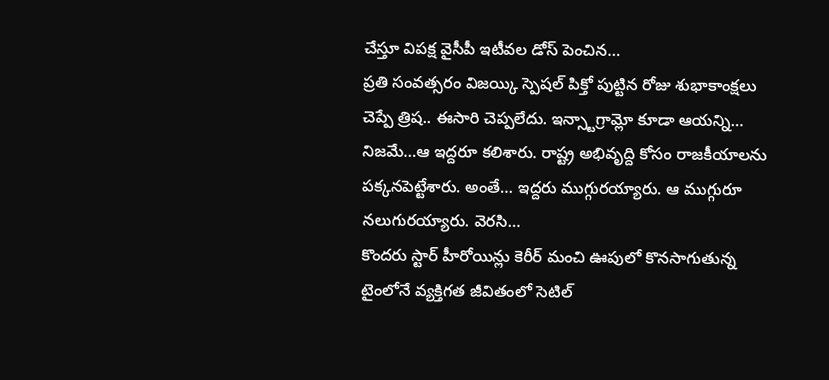చేస్తూ విపక్ష వైసీపీ ఇటీవల డోస్ పెంచిన…
ప్రతి సంవత్సరం విజయ్కి స్పెషల్ పిక్తో పుట్టిన రోజు శుభాకాంక్షలు చెప్పే త్రిష.. ఈసారి చెప్పలేదు. ఇన్స్టాగ్రామ్లో కూడా ఆయన్ని…
నిజమే…ఆ ఇద్దరూ కలిశారు. రాష్ట్ర అభివృద్ది కోసం రాజకీయాలను పక్కనపెట్టేశారు. అంతే… ఇద్దరు ముగ్గురయ్యారు. ఆ ముగ్గురూ నలుగురయ్యారు. వెరసి…
కొందరు స్టార్ హీరోయిన్లు కెరీర్ మంచి ఊపులో కొనసాగుతున్న టైంలోనే వ్యక్తిగత జీవితంలో సెటిల్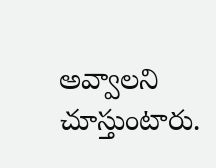అవ్వాలని చూస్తుంటారు.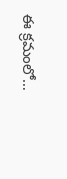ఈ క్రమంలో…